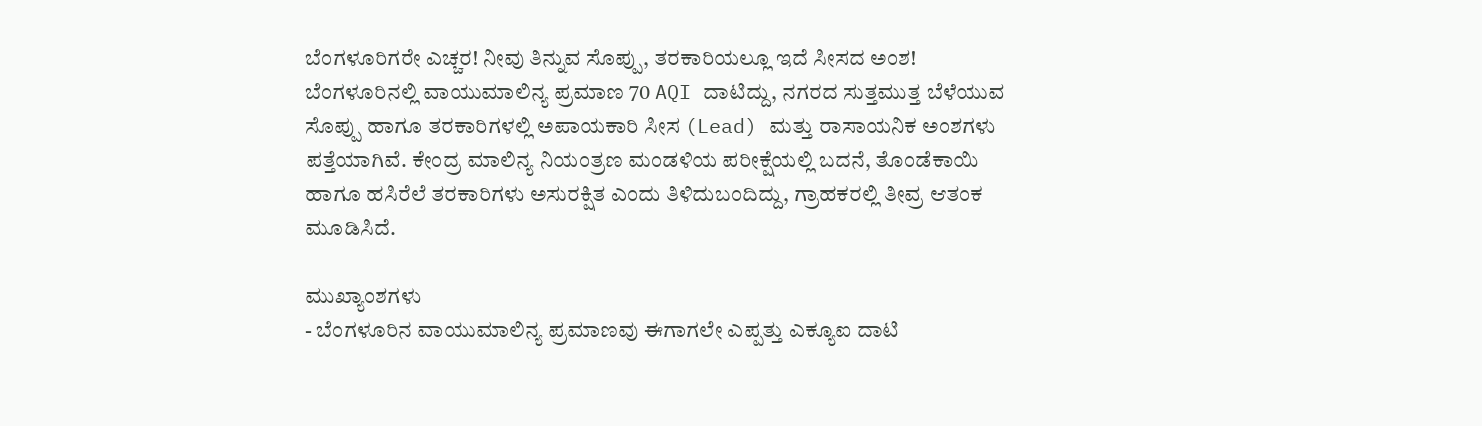ಬೆಂಗಳೂರಿಗರೇ ಎಚ್ಚರ! ನೀವು ತಿನ್ನುವ ಸೊಪ್ಪು, ತರಕಾರಿಯಲ್ಲೂ ಇದೆ ಸೀಸದ ಅಂಶ!
ಬೆಂಗಳೂರಿನಲ್ಲಿ ವಾಯುಮಾಲಿನ್ಯ ಪ್ರಮಾಣ 70 AQI ದಾಟಿದ್ದು, ನಗರದ ಸುತ್ತಮುತ್ತ ಬೆಳೆಯುವ ಸೊಪ್ಪು ಹಾಗೂ ತರಕಾರಿಗಳಲ್ಲಿ ಅಪಾಯಕಾರಿ ಸೀಸ (Lead) ಮತ್ತು ರಾಸಾಯನಿಕ ಅಂಶಗಳು ಪತ್ತೆಯಾಗಿವೆ. ಕೇಂದ್ರ ಮಾಲಿನ್ಯ ನಿಯಂತ್ರಣ ಮಂಡಳಿಯ ಪರೀಕ್ಷೆಯಲ್ಲಿ ಬದನೆ, ತೊಂಡೆಕಾಯಿ ಹಾಗೂ ಹಸಿರೆಲೆ ತರಕಾರಿಗಳು ಅಸುರಕ್ಷಿತ ಎಂದು ತಿಳಿದುಬಂದಿದ್ದು, ಗ್ರಾಹಕರಲ್ಲಿ ತೀವ್ರ ಆತಂಕ ಮೂಡಿಸಿದೆ.

ಮುಖ್ಯಾಂಶಗಳು
- ಬೆಂಗಳೂರಿನ ವಾಯುಮಾಲಿನ್ಯ ಪ್ರಮಾಣವು ಈಗಾಗಲೇ ಎಪ್ಪತ್ತು ಎಕ್ಯೂಐ ದಾಟಿ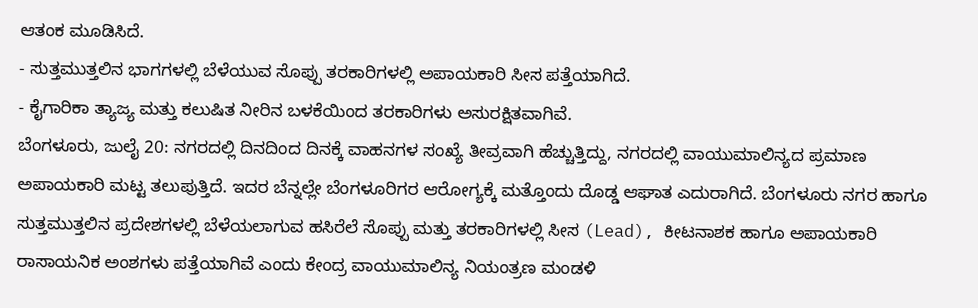ಆತಂಕ ಮೂಡಿಸಿದೆ.
- ಸುತ್ತಮುತ್ತಲಿನ ಭಾಗಗಳಲ್ಲಿ ಬೆಳೆಯುವ ಸೊಪ್ಪು ತರಕಾರಿಗಳಲ್ಲಿ ಅಪಾಯಕಾರಿ ಸೀಸ ಪತ್ತೆಯಾಗಿದೆ.
- ಕೈಗಾರಿಕಾ ತ್ಯಾಜ್ಯ ಮತ್ತು ಕಲುಷಿತ ನೀರಿನ ಬಳಕೆಯಿಂದ ತರಕಾರಿಗಳು ಅಸುರಕ್ಷಿತವಾಗಿವೆ.
ಬೆಂಗಳೂರು, ಜುಲೈ 20: ನಗರದಲ್ಲಿ ದಿನದಿಂದ ದಿನಕ್ಕೆ ವಾಹನಗಳ ಸಂಖ್ಯೆ ತೀವ್ರವಾಗಿ ಹೆಚ್ಚುತ್ತಿದ್ದು, ನಗರದಲ್ಲಿ ವಾಯುಮಾಲಿನ್ಯದ ಪ್ರಮಾಣ ಅಪಾಯಕಾರಿ ಮಟ್ಟ ತಲುಪುತ್ತಿದೆ. ಇದರ ಬೆನ್ನಲ್ಲೇ ಬೆಂಗಳೂರಿಗರ ಆರೋಗ್ಯಕ್ಕೆ ಮತ್ತೊಂದು ದೊಡ್ಡ ಆಘಾತ ಎದುರಾಗಿದೆ. ಬೆಂಗಳೂರು ನಗರ ಹಾಗೂ ಸುತ್ತಮುತ್ತಲಿನ ಪ್ರದೇಶಗಳಲ್ಲಿ ಬೆಳೆಯಲಾಗುವ ಹಸಿರೆಲೆ ಸೊಪ್ಪು ಮತ್ತು ತರಕಾರಿಗಳಲ್ಲಿ ಸೀಸ (Lead), ಕೀಟನಾಶಕ ಹಾಗೂ ಅಪಾಯಕಾರಿ ರಾಸಾಯನಿಕ ಅಂಶಗಳು ಪತ್ತೆಯಾಗಿವೆ ಎಂದು ಕೇಂದ್ರ ವಾಯುಮಾಲಿನ್ಯ ನಿಯಂತ್ರಣ ಮಂಡಳಿ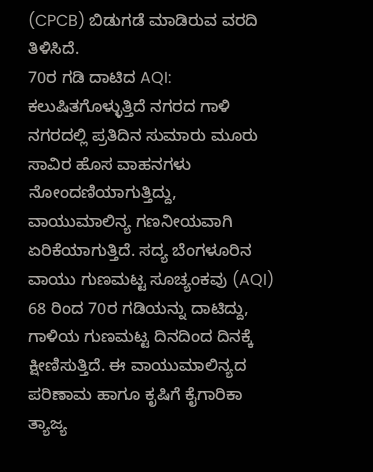(CPCB) ಬಿಡುಗಡೆ ಮಾಡಿರುವ ವರದಿ ತಿಳಿಸಿದೆ.
70ರ ಗಡಿ ದಾಟಿದ AQI: ಕಲುಷಿತಗೊಳ್ಳುತ್ತಿದೆ ನಗರದ ಗಾಳಿ
ನಗರದಲ್ಲಿ ಪ್ರತಿದಿನ ಸುಮಾರು ಮೂರು ಸಾವಿರ ಹೊಸ ವಾಹನಗಳು ನೋಂದಣಿಯಾಗುತ್ತಿದ್ದು, ವಾಯುಮಾಲಿನ್ಯ ಗಣನೀಯವಾಗಿ ಏರಿಕೆಯಾಗುತ್ತಿದೆ. ಸದ್ಯ ಬೆಂಗಳೂರಿನ ವಾಯು ಗುಣಮಟ್ಟ ಸೂಚ್ಯಂಕವು (AQI) 68 ರಿಂದ 70ರ ಗಡಿಯನ್ನು ದಾಟಿದ್ದು, ಗಾಳಿಯ ಗುಣಮಟ್ಟ ದಿನದಿಂದ ದಿನಕ್ಕೆ ಕ್ಷೀಣಿಸುತ್ತಿದೆ. ಈ ವಾಯುಮಾಲಿನ್ಯದ ಪರಿಣಾಮ ಹಾಗೂ ಕೃಷಿಗೆ ಕೈಗಾರಿಕಾ ತ್ಯಾಜ್ಯ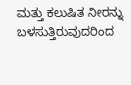ಮತ್ತು ಕಲುಷಿತ ನೀರನ್ನು ಬಳಸುತ್ತಿರುವುದರಿಂದ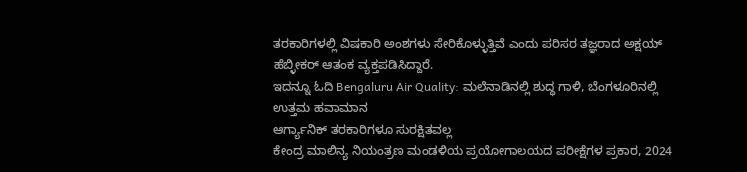ತರಕಾರಿಗಳಲ್ಲಿ ವಿಷಕಾರಿ ಅಂಶಗಳು ಸೇರಿಕೊಳ್ಳುತ್ತಿವೆ ಎಂದು ಪರಿಸರ ತಜ್ಞರಾದ ಅಕ್ಷಯ್ ಹೆಬ್ಳೀಕರ್ ಆತಂಕ ವ್ಯಕ್ತಪಡಿಸಿದ್ದಾರೆ.
ಇದನ್ನೂ ಓದಿ Bengaluru Air Quality: ಮಲೆನಾಡಿನಲ್ಲಿ ಶುದ್ಧ ಗಾಳಿ, ಬೆಂಗಳೂರಿನಲ್ಲಿ ಉತ್ತಮ ಹವಾಮಾನ
ಆರ್ಗ್ಯಾನಿಕ್ ತರಕಾರಿಗಳೂ ಸುರಕ್ಷಿತವಲ್ಲ
ಕೇಂದ್ರ ಮಾಲಿನ್ಯ ನಿಯಂತ್ರಣ ಮಂಡಳಿಯ ಪ್ರಯೋಗಾಲಯದ ಪರೀಕ್ಷೆಗಳ ಪ್ರಕಾರ, 2024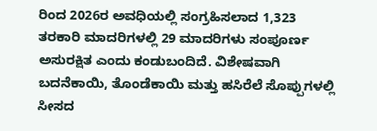ರಿಂದ 2026ರ ಅವಧಿಯಲ್ಲಿ ಸಂಗ್ರಹಿಸಲಾದ 1,323 ತರಕಾರಿ ಮಾದರಿಗಳಲ್ಲಿ 29 ಮಾದರಿಗಳು ಸಂಪೂರ್ಣ ಅಸುರಕ್ಷಿತ ಎಂದು ಕಂಡುಬಂದಿದೆ. ವಿಶೇಷವಾಗಿ ಬದನೆಕಾಯಿ, ತೊಂಡೆಕಾಯಿ ಮತ್ತು ಹಸಿರೆಲೆ ಸೊಪ್ಪುಗಳಲ್ಲಿ ಸೀಸದ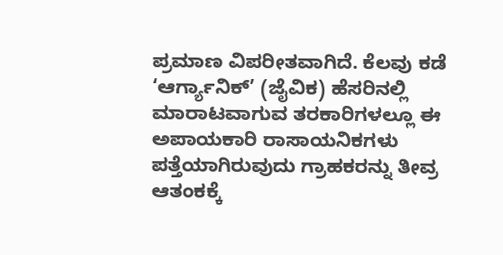ಪ್ರಮಾಣ ವಿಪರೀತವಾಗಿದೆ. ಕೆಲವು ಕಡೆ ‘ಆರ್ಗ್ಯಾನಿಕ್’ (ಜೈವಿಕ) ಹೆಸರಿನಲ್ಲಿ ಮಾರಾಟವಾಗುವ ತರಕಾರಿಗಳಲ್ಲೂ ಈ ಅಪಾಯಕಾರಿ ರಾಸಾಯನಿಕಗಳು ಪತ್ತೆಯಾಗಿರುವುದು ಗ್ರಾಹಕರನ್ನು ತೀವ್ರ ಆತಂಕಕ್ಕೆ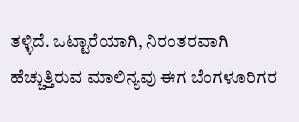ತಳ್ಳಿದೆ. ಒಟ್ಟಾರೆಯಾಗಿ, ನಿರಂತರವಾಗಿ ಹೆಚ್ಚುತ್ತಿರುವ ಮಾಲಿನ್ಯವು ಈಗ ಬೆಂಗಳೂರಿಗರ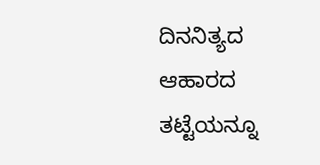ದಿನನಿತ್ಯದ ಆಹಾರದ ತಟ್ಟೆಯನ್ನೂ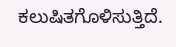ಕಲುಷಿತಗೊಳಿಸುತ್ತಿದೆ.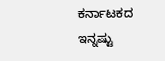ಕರ್ನಾಟಕದ ಇನ್ನಷ್ಟು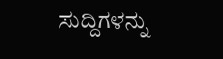ಸುದ್ದಿಗಳನ್ನು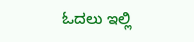ಓದಲು ಇಲ್ಲಿ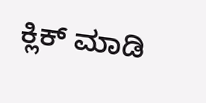ಕ್ಲಿಕ್ ಮಾಡಿ